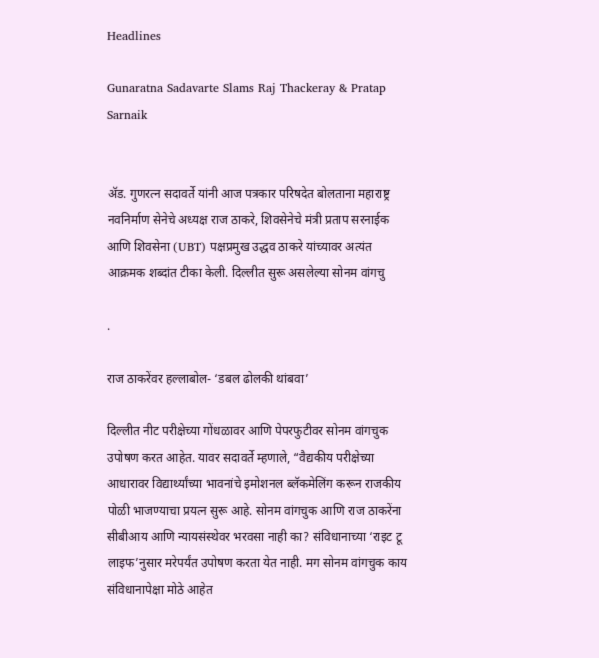Headlines

Gunaratna Sadavarte Slams Raj Thackeray & Pratap Sarnaik


ॲड. गुणरत्न सदावर्ते यांनी आज पत्रकार परिषदेत बोलताना महाराष्ट्र नवनिर्माण सेनेचे अध्यक्ष राज ठाकरे, शिवसेनेचे मंत्री प्रताप सरनाईक आणि शिवसेना (UBT) पक्षप्रमुख उद्धव ठाकरे यांच्यावर अत्यंत आक्रमक शब्दांत टीका केली. दिल्लीत सुरू असलेल्या सोनम वांगचु

.

राज ठाकरेंवर हल्लाबोल- ‘डबल ढोलकी थांबवा’

दिल्लीत नीट परीक्षेच्या गोंधळावर आणि पेपरफुटीवर सोनम वांगचुक उपोषण करत आहेत. यावर सदावर्ते म्हणाले, “वैद्यकीय परीक्षेच्या आधारावर विद्यार्थ्यांच्या भावनांचे इमोशनल ब्लॅकमेलिंग करून राजकीय पोळी भाजण्याचा प्रयत्न सुरू आहे. सोनम वांगचुक आणि राज ठाकरेंना सीबीआय आणि न्यायसंस्थेवर भरवसा नाही का? संविधानाच्या ‘राइट टू लाइफ’नुसार मरेपर्यंत उपोषण करता येत नाही. मग सोनम वांगचुक काय संविधानापेक्षा मोठे आहेत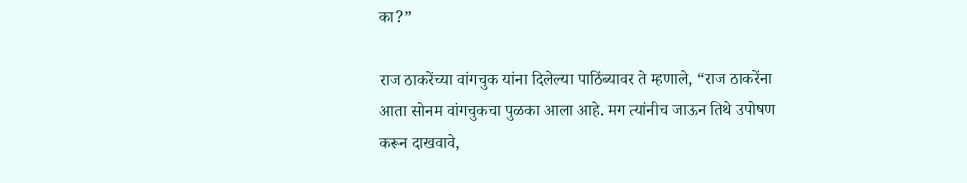का?”

राज ठाकरेंच्या वांगचुक यांना दिलेल्या पाठिंब्यावर ते म्हणाले, “राज ठाकरेंना आता सोनम वांगचुकचा पुळका आला आहे. मग त्यांनीच जाऊन तिथे उपोषण करून दाखवावे,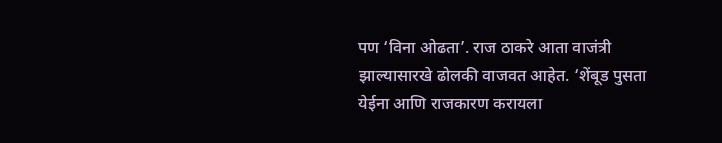पण ‘विना ओढता’. राज ठाकरे आता वाजंत्री झाल्यासारखे ढोलकी वाजवत आहेत. ‘शेंबूड पुसता येईना आणि राजकारण करायला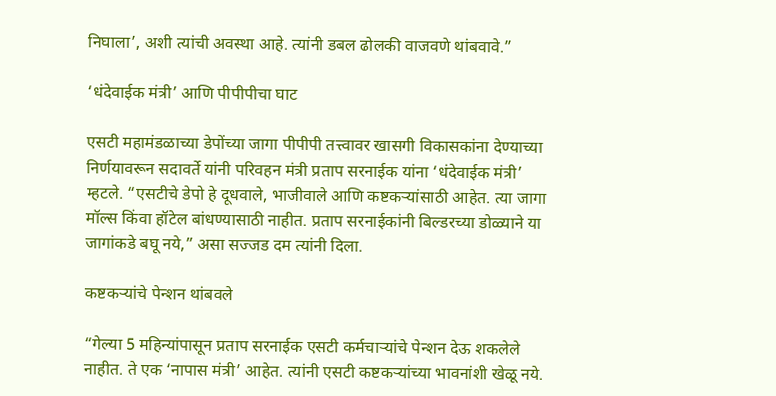निघाला’, अशी त्यांची अवस्था आहे. त्यांनी डबल ढोलकी वाजवणे थांबवावे.”

‘धंदेवाईक मंत्री’ आणि पीपीपीचा घाट

एसटी महामंडळाच्या डेपोंच्या जागा पीपीपी तत्त्वावर खासगी विकासकांना देण्याच्या निर्णयावरून सदावर्ते यांनी परिवहन मंत्री प्रताप सरनाईक यांना ‘धंदेवाईक मंत्री’ म्हटले. “एसटीचे डेपो हे दूधवाले, भाजीवाले आणि कष्टकऱ्यांसाठी आहेत. त्या जागा मॉल्स किंवा हॉटेल बांधण्यासाठी नाहीत. प्रताप सरनाईकांनी बिल्डरच्या डोळ्याने या जागांकडे बघू नये,” असा सज्जड दम त्यांनी दिला.

कष्टकऱ्यांचे पेन्शन थांबवले

“गेल्या 5 महिन्यांपासून प्रताप सरनाईक एसटी कर्मचाऱ्यांचे पेन्शन देऊ शकलेले नाहीत. ते एक ‘नापास मंत्री’ आहेत. त्यांनी एसटी कष्टकऱ्यांच्या भावनांशी खेळू नये.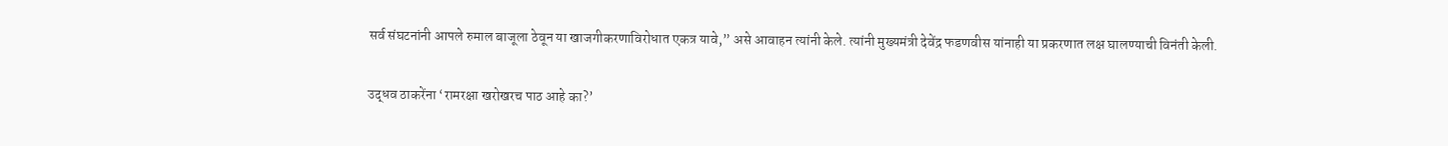सर्व संघटनांनी आपले रुमाल बाजूला ठेवून या खाजगीकरणाविरोधात एकत्र यावे,” असे आवाहन त्यांनी केले. त्यांनी मुख्यमंत्री देवेंद्र फडणवीस यांनाही या प्रकरणात लक्ष घालण्याची विनंती केली.

उद्धव ठाकरेंना ‘रामरक्षा खरोखरच पाठ आहे का?’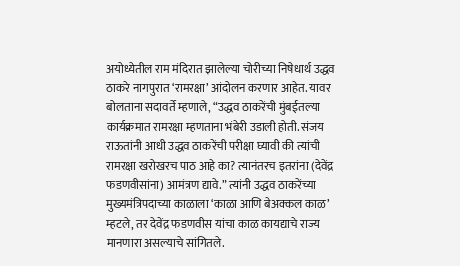अयोध्येतील राम मंदिरात झालेल्या चोरीच्या निषेधार्थ उद्धव ठाकरे नागपुरात ‘रामरक्षा’ आंदोलन करणार आहेत. यावर बोलताना सदावर्ते म्हणाले, “उद्धव ठाकरेंची मुंबईतल्या कार्यक्रमात रामरक्षा म्हणताना भंबेरी उडाली होती. संजय राऊतांनी आधी उद्धव ठाकरेंची परीक्षा घ्यावी की त्यांची रामरक्षा खरोखरच पाठ आहे का? त्यानंतरच इतरांना (देवेंद्र फडणवीसांना) आमंत्रण द्यावे.” त्यांनी उद्धव ठाकरेंच्या मुख्यमंत्रिपदाच्या काळाला ‘काळा आणि बेअक्कल काळ’ म्हटले, तर देवेंद्र फडणवीस यांचा काळ कायद्याचे राज्य मानणारा असल्याचे सांगितले.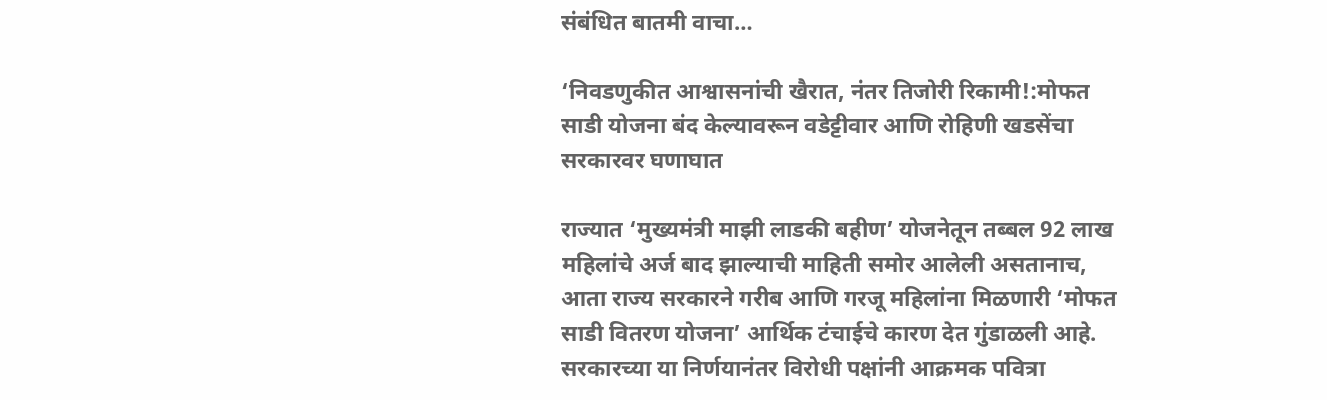संबंधित बातमी वाचा…

‘निवडणुकीत आश्वासनांची खैरात, नंतर तिजोरी रिकामी!:मोफत साडी योजना बंद केल्यावरून वडेट्टीवार आणि रोहिणी खडसेंचा सरकारवर घणाघात

राज्यात ‘मुख्यमंत्री माझी लाडकी बहीण’ योजनेतून तब्बल 92 लाख महिलांचे अर्ज बाद झाल्याची माहिती समोर आलेली असतानाच, आता राज्य सरकारने गरीब आणि गरजू महिलांना मिळणारी ‘मोफत साडी वितरण योजना’ आर्थिक टंचाईचे कारण देत गुंडाळली आहे. सरकारच्या या निर्णयानंतर विरोधी पक्षांनी आक्रमक पवित्रा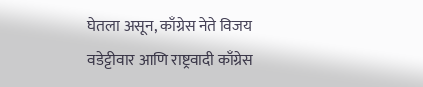घेतला असून, काँग्रेस नेते विजय वडेट्टीवार आणि राष्ट्रवादी काँग्रेस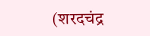(शरदचंद्र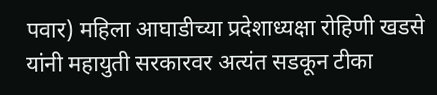पवार) महिला आघाडीच्या प्रदेशाध्यक्षा रोहिणी खडसे यांनी महायुती सरकारवर अत्यंत सडकून टीका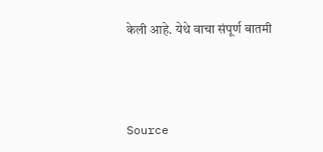केली आहे. येथे वाचा संपूर्ण बातमी



Source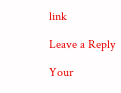link

Leave a Reply

Your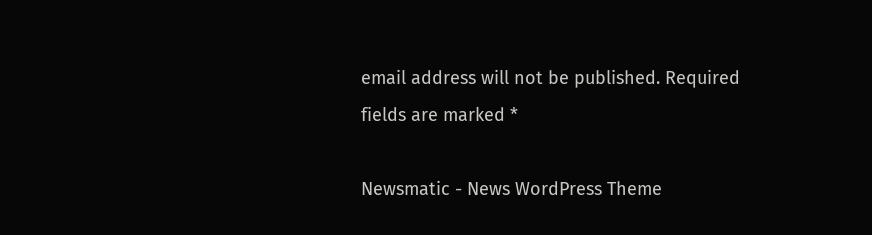email address will not be published. Required fields are marked *

Newsmatic - News WordPress Theme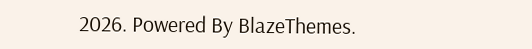2026. Powered By BlazeThemes.